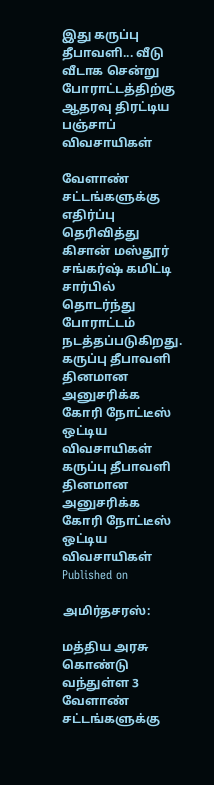இது கருப்பு தீபாவளி... வீடு வீடாக சென்று போராட்டத்திற்கு ஆதரவு திரட்டிய பஞ்சாப் விவசாயிகள்

வேளாண் சட்டங்களுக்கு எதிர்ப்பு தெரிவித்து கிசான் மஸ்தூர் சங்கர்ஷ் கமிட்டி சார்பில் தொடர்ந்து போராட்டம் நடத்தப்படுகிறது.
கருப்பு தீபாவளி தினமான அனுசரிக்க கோரி நோட்டீஸ் ஒட்டிய விவசாயிகள்
கருப்பு தீபாவளி தினமான அனுசரிக்க கோரி நோட்டீஸ் ஒட்டிய விவசாயிகள்
Published on

அமிர்தசரஸ்:

மத்திய அரசு கொண்டு வந்துள்ள 3 வேளாண் சட்டங்களுக்கு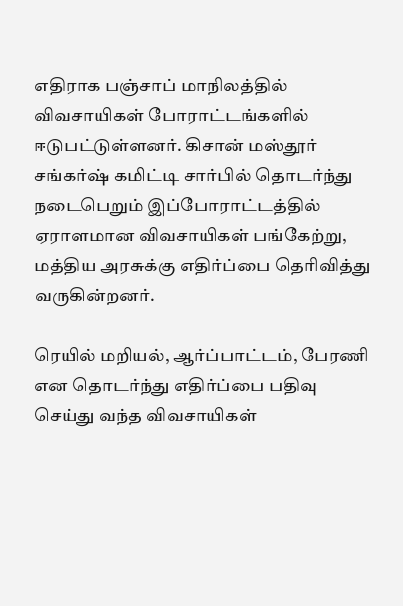எதிராக பஞ்சாப் மாநிலத்தில் விவசாயிகள் போராட்டங்களில் ஈடுபட்டுள்ளனர். கிசான் மஸ்தூர் சங்கர்ஷ் கமிட்டி சார்பில் தொடர்ந்து நடைபெறும் இப்போராட்டத்தில் ஏராளமான விவசாயிகள் பங்கேற்று, மத்திய அரசுக்கு எதிர்ப்பை தெரிவித்து வருகின்றனர்.

ரெயில் மறியல், ஆர்ப்பாட்டம், பேரணி என தொடர்ந்து எதிர்ப்பை பதிவு செய்து வந்த விவசாயிகள்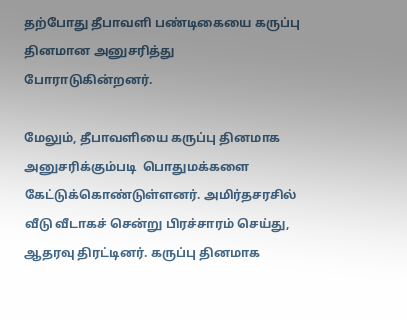தற்போது தீபாவளி பண்டிகையை கருப்பு தினமான அனுசரித்து போராடுகின்றனர்.

மேலும், தீபாவளியை கருப்பு தினமாக அனுசரிக்கும்படி  பொதுமக்களை கேட்டுக்கொண்டுள்ளனர். அமிர்தசரசில் வீடு வீடாகச் சென்று பிரச்சாரம் செய்து, ஆதரவு திரட்டினர். கருப்பு தினமாக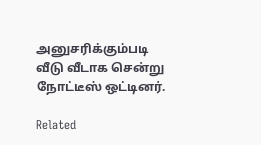அனுசரிக்கும்படி வீடு வீடாக சென்று நோட்டீஸ் ஒட்டினர்.

Related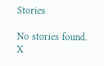Stories

No stories found.
X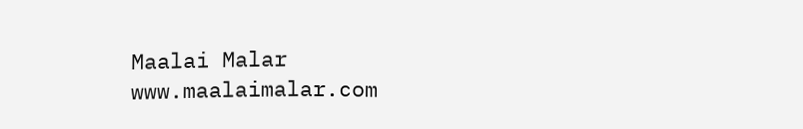Maalai Malar
www.maalaimalar.com